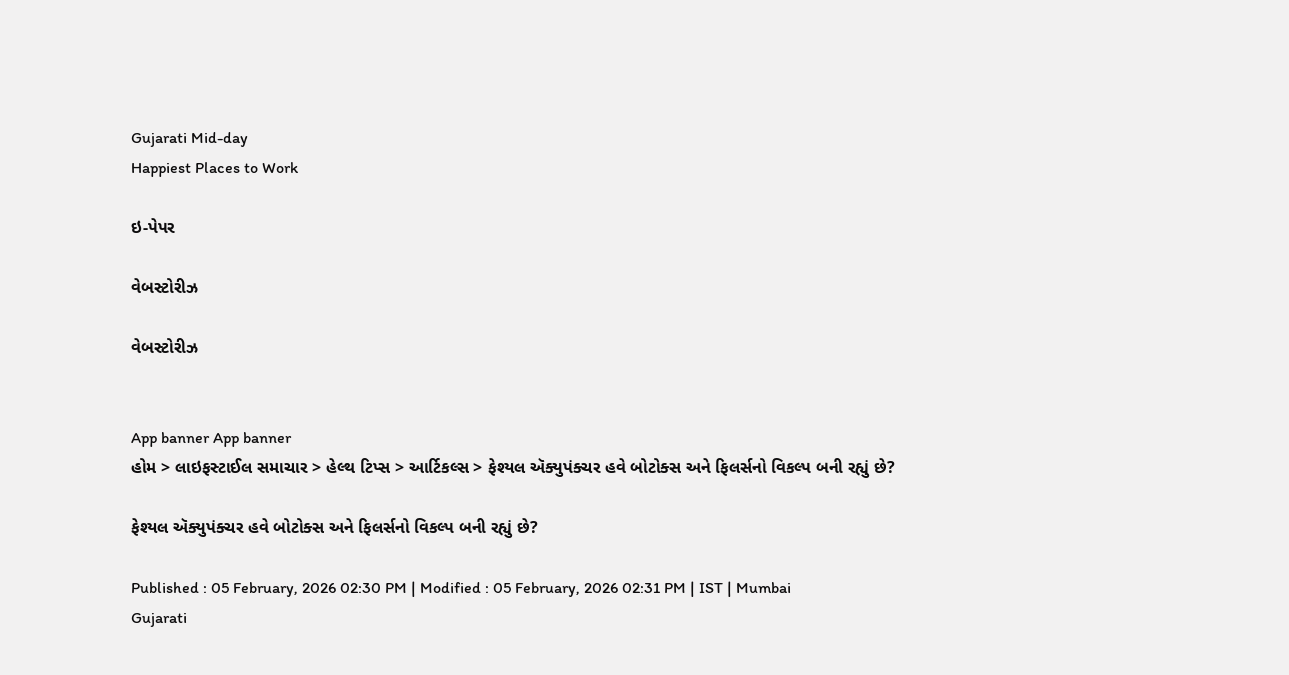Gujarati Mid-day
Happiest Places to Work

ઇ-પેપર

વેબસ્ટોરીઝ

વેબસ્ટોરીઝ


App banner App banner
હોમ > લાઇફસ્ટાઈલ સમાચાર > હેલ્થ ટિપ્સ > આર્ટિકલ્સ > ફેશ્યલ ઍક્યુપંક્ચર હવે બોટોક્સ અને ફિલર્સનો વિકલ્પ બની રહ્યું છે?

ફેશ્યલ ઍક્યુપંક્ચર હવે બોટોક્સ અને ફિલર્સનો વિકલ્પ બની રહ્યું છે?

Published : 05 February, 2026 02:30 PM | Modified : 05 February, 2026 02:31 PM | IST | Mumbai
Gujarati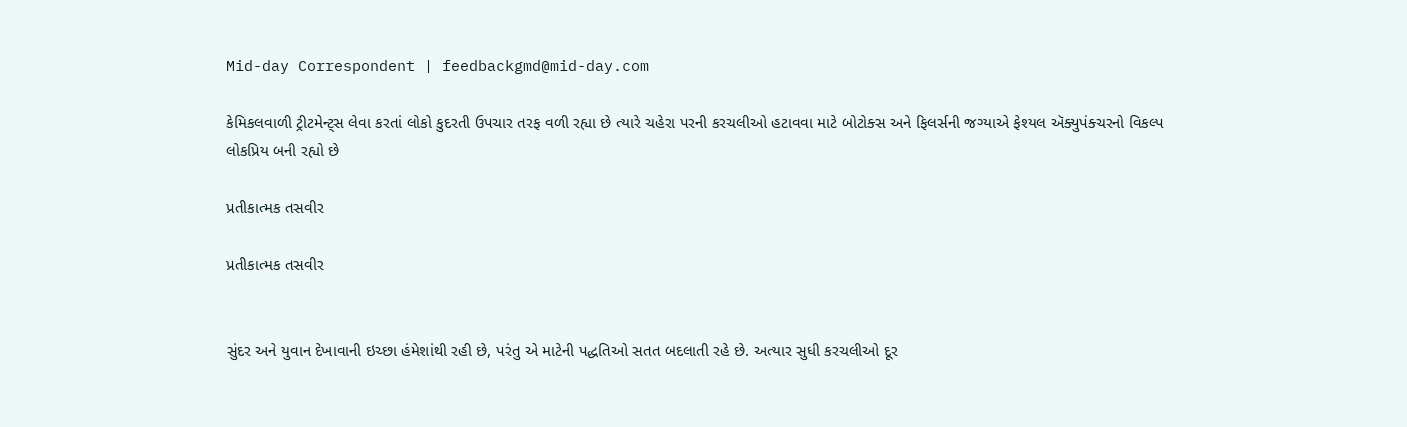Mid-day Correspondent | feedbackgmd@mid-day.com

કેમિકલવાળી ટ્રીટમેન્ટ્સ લેવા કરતાં લોકો કુદરતી ઉપચાર તરફ વળી રહ્યા છે ત્યારે ચહેરા પરની કરચલીઓ હટાવવા માટે બોટોક્સ અને ફિલર્સની જગ્યાએ ફેશ્યલ ઍક્યુપંક્ચરનો વિકલ્પ લોકપ્રિય બની રહ્યો છે

પ્રતીકાત્મક તસવીર

પ્રતીકાત્મક તસવીર


સુંદર અને યુવાન દેખાવાની ઇચ્છા હંમેશાંથી રહી છે, પરંતુ એ માટેની પદ્ધતિઓ સતત બદલાતી રહે છે. અત્યાર સુધી કરચલીઓ દૂર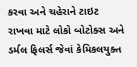કરવા અને ચહેરાને ટાઇટ રાખવા માટે લોકો બોટોક્સ અને ડર્મલ ફિલર્સ જેવાં કેમિકલયુક્ત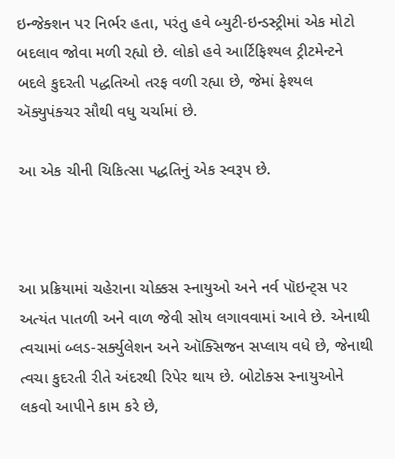ઇન્જેક્શન પર નિર્ભર હતા, પરંતુ હવે બ્યુટી-ઇન્ડસ્ટ્રીમાં એક મોટો બદલાવ જોવા મળી રહ્યો છે. લોકો હવે આર્ટિફિશ્યલ ટ્રીટમેન્ટને બદલે કુદરતી પદ્ધતિઓ તરફ વળી રહ્યા છે, જેમાં ફેશ્યલ ઍક્યુપંક્ચર સૌથી વધુ ચર્ચામાં છે.

આ એક ચીની ચિકિત્સા પદ્ધતિનું એક સ્વરૂપ છે.



આ પ્રક્રિયામાં ચહેરાના ચોક્કસ સ્નાયુઓ અને નર્વ પૉઇન્ટ્સ પર અત્યંત પાતળી અને વાળ જેવી સોય લગાવવામાં આવે છે. એનાથી ત્વચામાં બ્લડ-સર્ક્યુલેશન અને ઑક્સિજન સપ્લાય વધે છે, જેનાથી ત્વચા કુદરતી રીતે અંદરથી રિપેર થાય છે. બોટોક્સ સ્નાયુઓને લકવો આપીને કામ કરે છે,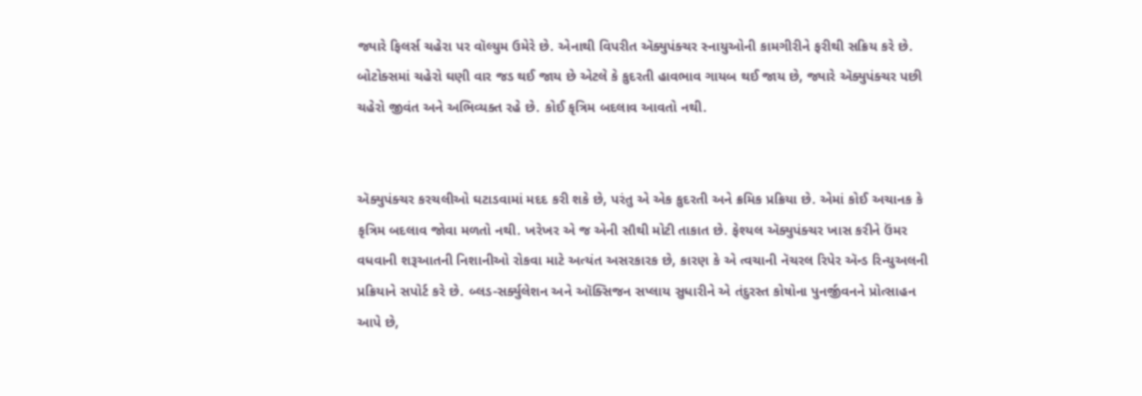જ્યારે ફિલર્સ ચહેરા પર વૉલ્યુમ ઉમેરે છે. એનાથી વિપરીત ઍક્યુપંક્ચર સ્નાયુઓની કામગીરીને ફરીથી સક્રિય કરે છે. બોટોક્સમાં ચહેરો ઘણી વાર જડ થઈ જાય છે એટલે કે કુદરતી હાવભાવ ગાયબ થઈ જાય છે, જ્યારે ઍક્યુપંક્ચર પછી ચહેરો જીવંત અને અભિવ્યક્ત રહે છે. કોઈ કૃત્રિમ બદલાવ આવતો નથી.


ઍક્યુપંક્ચર કરચલીઓ ઘટાડવામાં મદદ કરી શકે છે, પરંતુ એ એક કુદરતી અને ક્રમિક પ્રક્રિયા છે. એમાં કોઈ અચાનક કે કૃત્રિમ બદલાવ જોવા મળતો નથી. ખરેખર એ જ એની સૌથી મોટી તાકાત છે. ફેશ્યલ ઍક્યુપંક્ચર ખાસ કરીને ઉંમર વધવાની શરૂઆતની નિશાનીઓ રોકવા માટે અત્યંત અસરકારક છે, કારણ કે એ ત્વચાની નૅચરલ રિપેર ઍન્ડ રિન્યુઅલની પ્રક્રિયાને સપોર્ટ કરે છે. બ્લડ-સર્ક્યુલેશન અને ઑક્સિજન સપ્લાય સુધારીને એ તંદુરસ્ત કોષોના પુનર્જીવનને પ્રોત્સાહન આપે છે,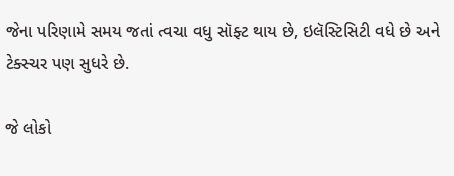જેના પરિણામે સમય જતાં ત્વચા વધુ સૉફ્ટ થાય છે, ઇલૅસ્ટિસિટી વધે છે અને ટેક્સ્ચર પણ સુધરે છે.

જે લોકો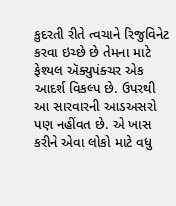કુદરતી રીતે ત્વચાને રિજુવિનેટ કરવા ઇચ્છે છે તેમના માટે ફેશ્યલ ઍક્યુપંક્ચર એક આદર્શ વિકલ્પ છે. ઉપરથી આ સારવારની આડઅસરો પણ નહીંવત છે. એ ખાસ કરીને એવા લોકો માટે વધુ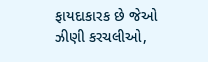ફાયદાકારક છે જેઓ ઝીણી કરચલીઓ,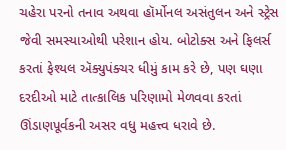ચહેરા પરનો તનાવ અથવા હૉર્મોનલ અસંતુલન અને સ્ટ્રેસ જેવી સમસ્યાઓથી પરેશાન હોય. બોટોક્સ અને ફિલર્સ કરતાં ફેશ્યલ ઍક્યુપંક્ચર ધીમું કામ કરે છે, પણ ઘણા દરદીઓ માટે તાત્કાલિક પરિણામો મેળવવા કરતાં ઊંડાણપૂર્વકની અસર વધુ મહત્ત્વ ધરાવે છે.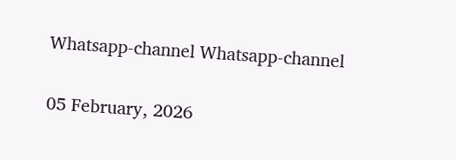Whatsapp-channel Whatsapp-channel

05 February, 2026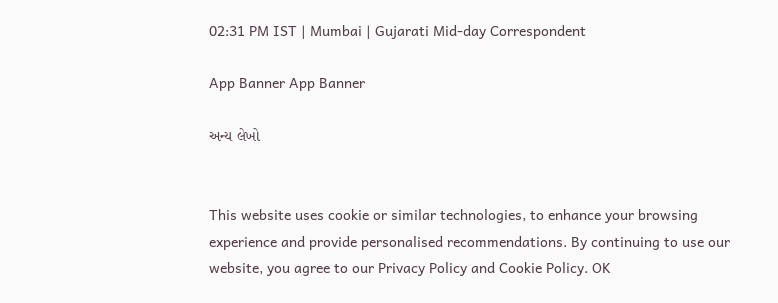02:31 PM IST | Mumbai | Gujarati Mid-day Correspondent

App Banner App Banner

અન્ય લેખો


This website uses cookie or similar technologies, to enhance your browsing experience and provide personalised recommendations. By continuing to use our website, you agree to our Privacy Policy and Cookie Policy. OK